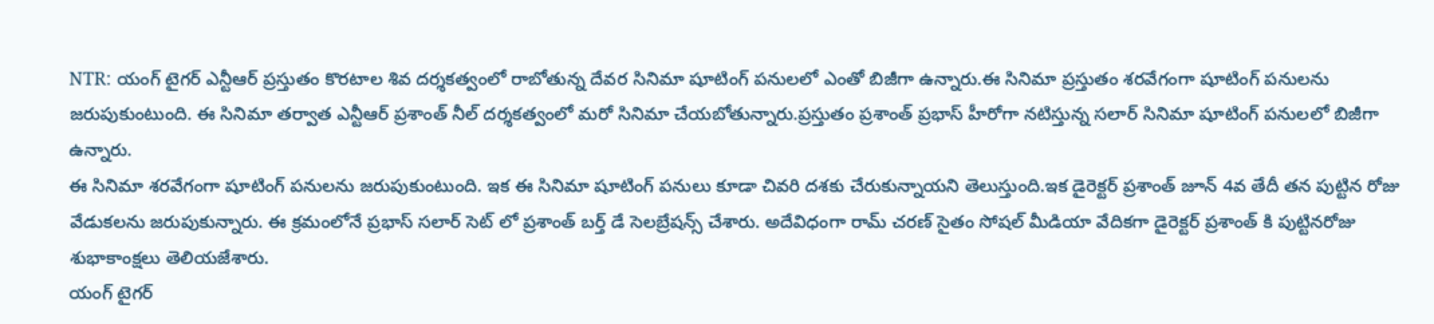NTR: యంగ్ టైగర్ ఎన్టీఆర్ ప్రస్తుతం కొరటాల శివ దర్శకత్వంలో రాబోతున్న దేవర సినిమా షూటింగ్ పనులలో ఎంతో బిజీగా ఉన్నారు.ఈ సినిమా ప్రస్తుతం శరవేగంగా షూటింగ్ పనులను జరుపుకుంటుంది. ఈ సినిమా తర్వాత ఎన్టీఆర్ ప్రశాంత్ నీల్ దర్శకత్వంలో మరో సినిమా చేయబోతున్నారు.ప్రస్తుతం ప్రశాంత్ ప్రభాస్ హీరోగా నటిస్తున్న సలార్ సినిమా షూటింగ్ పనులలో బిజీగా ఉన్నారు.
ఈ సినిమా శరవేగంగా షూటింగ్ పనులను జరుపుకుంటుంది. ఇక ఈ సినిమా షూటింగ్ పనులు కూడా చివరి దశకు చేరుకున్నాయని తెలుస్తుంది.ఇక డైరెక్టర్ ప్రశాంత్ జూన్ 4వ తేదీ తన పుట్టిన రోజు వేడుకలను జరుపుకున్నారు. ఈ క్రమంలోనే ప్రభాస్ సలార్ సెట్ లో ప్రశాంత్ బర్త్ డే సెలబ్రేషన్స్ చేశారు. అదేవిధంగా రామ్ చరణ్ సైతం సోషల్ మీడియా వేదికగా డైరెక్టర్ ప్రశాంత్ కి పుట్టినరోజు శుభాకాంక్షలు తెలియజేశారు.
యంగ్ టైగర్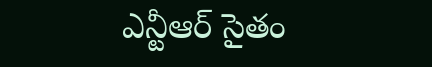ఎన్టీఆర్ సైతం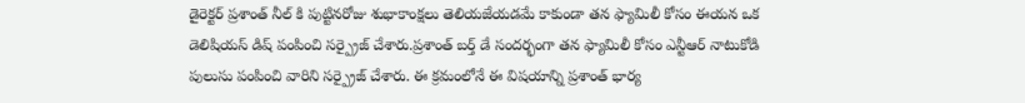డైరెక్టర్ ప్రశాంత్ నీల్ కి పుట్టినరోజు శుభాకాంక్షలు తెలియజేయడమే కాకుండా తన ఫ్యామిలీ కోసం ఈయన ఒక డెలిషియస్ డిష్ పంపించి సర్ప్రైజ్ చేశారు.ప్రశాంత్ బర్త్ డే సందర్భంగా తన ఫ్యామిలీ కోసం ఎన్టీఆర్ నాటుకోడి పులుసు పంపించి వారిని సర్ప్రైజ్ చేశారు. ఈ క్రమంలోనే ఈ విషయాన్ని ప్రశాంత్ భార్య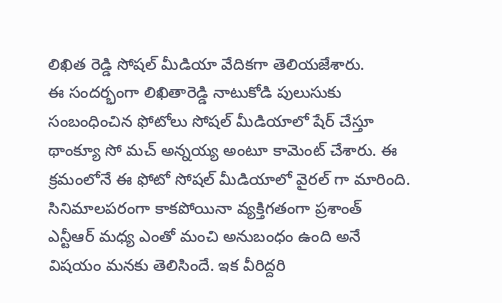లిఖిత రెడ్డి సోషల్ మీడియా వేదికగా తెలియజేశారు.
ఈ సందర్భంగా లిఖితారెడ్డి నాటుకోడి పులుసుకు సంబంధించిన ఫోటోలు సోషల్ మీడియాలో షేర్ చేస్తూ థాంక్యూ సో మచ్ అన్నయ్య అంటూ కామెంట్ చేశారు. ఈ క్రమంలోనే ఈ ఫోటో సోషల్ మీడియాలో వైరల్ గా మారింది. సినిమాలపరంగా కాకపోయినా వ్యక్తిగతంగా ప్రశాంత్ ఎన్టీఆర్ మధ్య ఎంతో మంచి అనుబంధం ఉంది అనే విషయం మనకు తెలిసిందే. ఇక వీరిద్దరి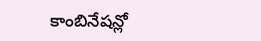కాంబినేషన్లో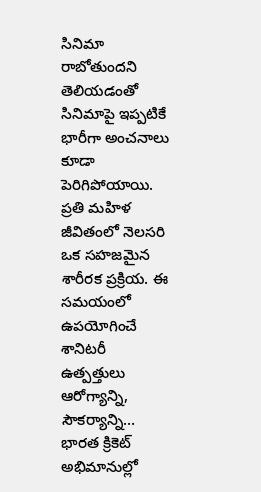సినిమా రాబోతుందని తెలియడంతో సినిమాపై ఇప్పటికే భారీగా అంచనాలు కూడా పెరిగిపోయాయి.
ప్రతి మహిళ జీవితంలో నెలసరి ఒక సహజమైన శారీరక ప్రక్రియ. ఈ సమయంలో ఉపయోగించే శానిటరీ ఉత్పత్తులు ఆరోగ్యాన్ని, సౌకర్యాన్ని…
భారత క్రికెట్ అభిమానుల్లో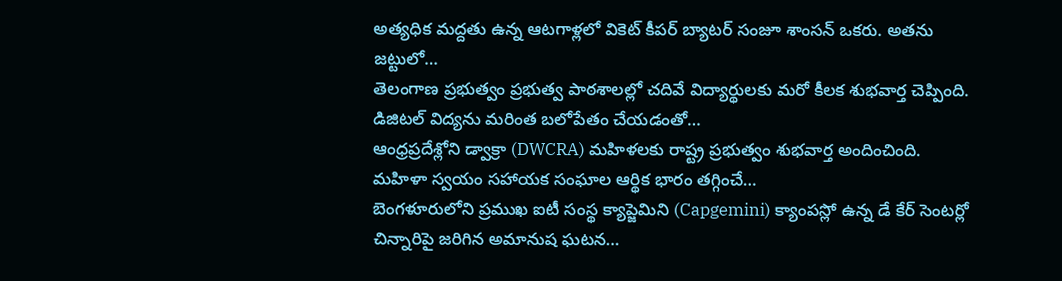అత్యధిక మద్దతు ఉన్న ఆటగాళ్లలో వికెట్ కీపర్ బ్యాటర్ సంజూ శాంసన్ ఒకరు. అతను జట్టులో…
తెలంగాణ ప్రభుత్వం ప్రభుత్వ పాఠశాలల్లో చదివే విద్యార్థులకు మరో కీలక శుభవార్త చెప్పింది. డిజిటల్ విద్యను మరింత బలోపేతం చేయడంతో…
ఆంధ్రప్రదేశ్లోని డ్వాక్రా (DWCRA) మహిళలకు రాష్ట్ర ప్రభుత్వం శుభవార్త అందించింది. మహిళా స్వయం సహాయక సంఘాల ఆర్థిక భారం తగ్గించే…
బెంగళూరులోని ప్రముఖ ఐటీ సంస్థ క్యాప్జెమిని (Capgemini) క్యాంపస్లో ఉన్న డే కేర్ సెంటర్లో చిన్నారిపై జరిగిన అమానుష ఘటన…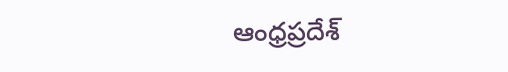ఆంధ్రప్రదేశ్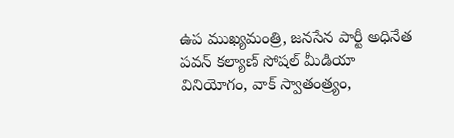ఉప ముఖ్యమంత్రి, జనసేన పార్టీ అధినేత పవన్ కల్యాణ్ సోషల్ మీడియా వినియోగం, వాక్ స్వాతంత్ర్యం,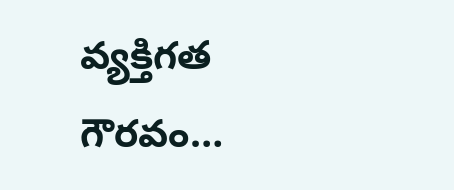వ్యక్తిగత గౌరవం…